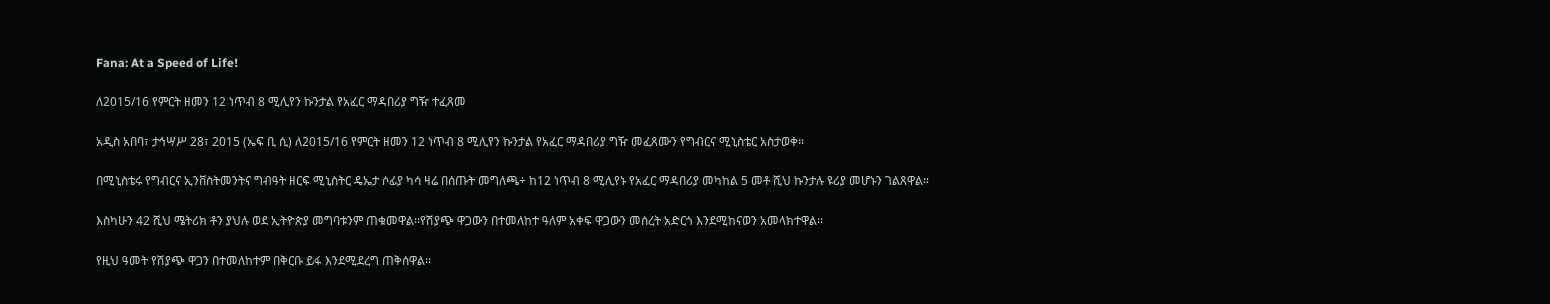Fana: At a Speed of Life!

ለ2015/16 የምርት ዘመን 12 ነጥብ 8 ሚሊየን ኩንታል የአፈር ማዳበሪያ ግዥ ተፈጸመ

አዲስ አበባ፣ ታኅሣሥ 28፣ 2015 (ኤፍ ቢ ሲ) ለ2015/16 የምርት ዘመን 12 ነጥብ 8 ሚሊየን ኩንታል የአፈር ማዳበሪያ ግዥ መፈጸሙን የግብርና ሚኒስቴር አስታወቀ፡፡

በሚኒስቴሩ የግብርና ኢንቨስትመንትና ግብዓት ዘርፍ ሚኒስትር ዴኤታ ሶፊያ ካሳ ዛሬ በሰጡት መግለጫ÷ ከ12 ነጥብ 8 ሚሊየኑ የአፈር ማዳበሪያ መካከል 5 መቶ ሺህ ኩንታሉ ዩሪያ መሆኑን ገልጸዋል።

እስካሁን 42 ሺህ ሜትሪክ ቶን ያህሉ ወደ ኢትዮጵያ መግባቱንም ጠቁመዋል፡፡የሽያጭ ዋጋውን በተመለከተ ዓለም አቀፍ ዋጋውን መሰረት አድርጎ እንደሚከናወን አመላክተዋል፡፡

የዚህ ዓመት የሽያጭ ዋጋን በተመለከተም በቅርቡ ይፋ እንደሚደረግ ጠቅሰዋል፡፡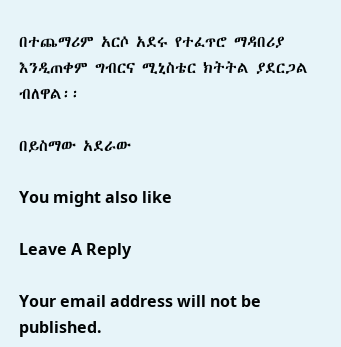በተጨማሪም አርሶ አደሩ የተፈጥሮ ማዳበሪያ እንዲጠቀም ግብርና ሚኒስቴር ክትትል ያደርጋል ብለዋል፡፡

በይስማው አደራው

You might also like

Leave A Reply

Your email address will not be published.